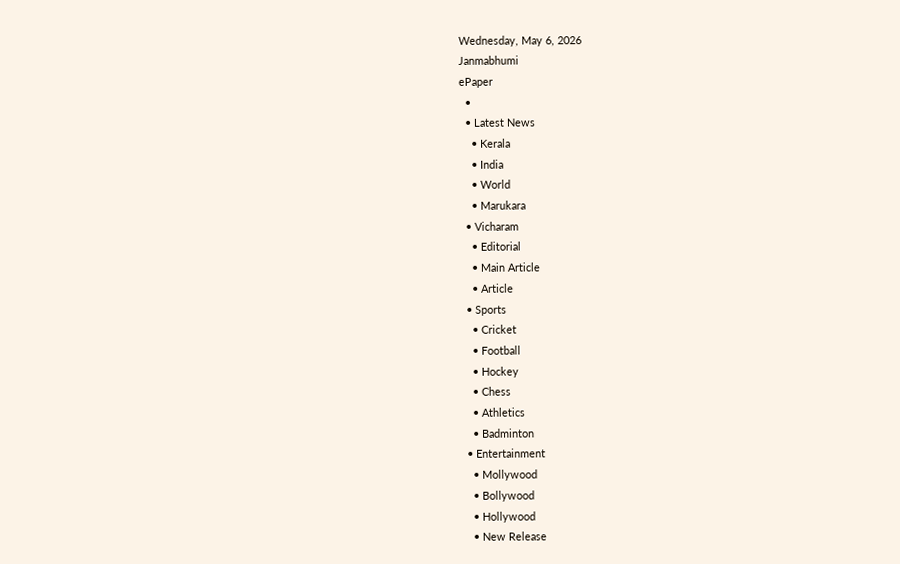Wednesday, May 6, 2026
Janmabhumi
ePaper
  •
  • Latest News
    • Kerala
    • India
    • World
    • Marukara
  • Vicharam
    • Editorial
    • Main Article
    • Article
  • Sports
    • Cricket
    • Football
    • Hockey
    • Chess
    • Athletics
    • Badminton
  • Entertainment
    • Mollywood
    • Bollywood
    • Hollywood
    • New Release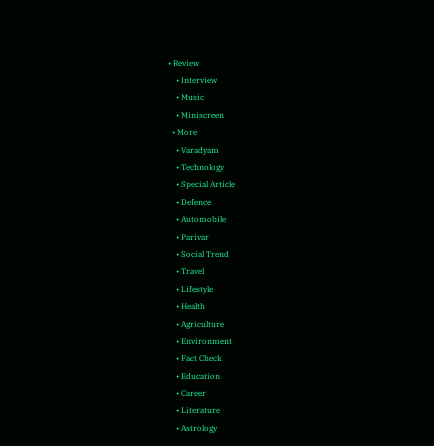• Review
    • Interview
    • Music
    • Miniscreen
  • More
    • Varadyam
    • Technology
    • Special Article
    • Defence
    • Automobile
    • Parivar
    • Social Trend
    • Travel
    • Lifestyle
    • Health
    • Agriculture
    • Environment
    • Fact Check
    • Education
    • Career
    • Literature
    • Astrology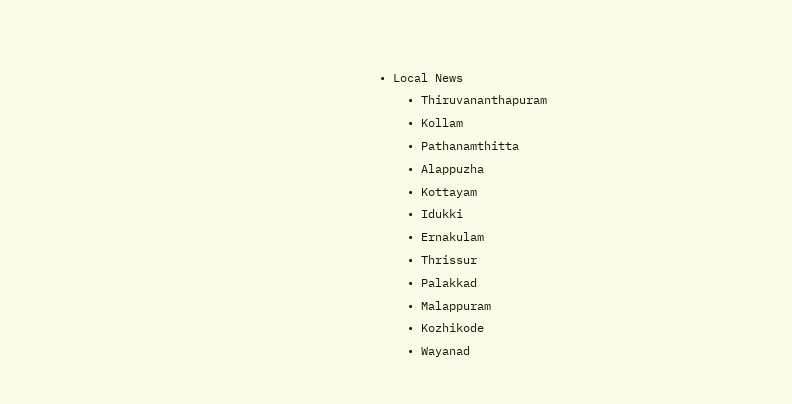• Local News
    • Thiruvananthapuram
    • Kollam
    • Pathanamthitta
    • Alappuzha
    • Kottayam
    • Idukki
    • Ernakulam
    • Thrissur
    • Palakkad
    • Malappuram
    • Kozhikode
    • Wayanad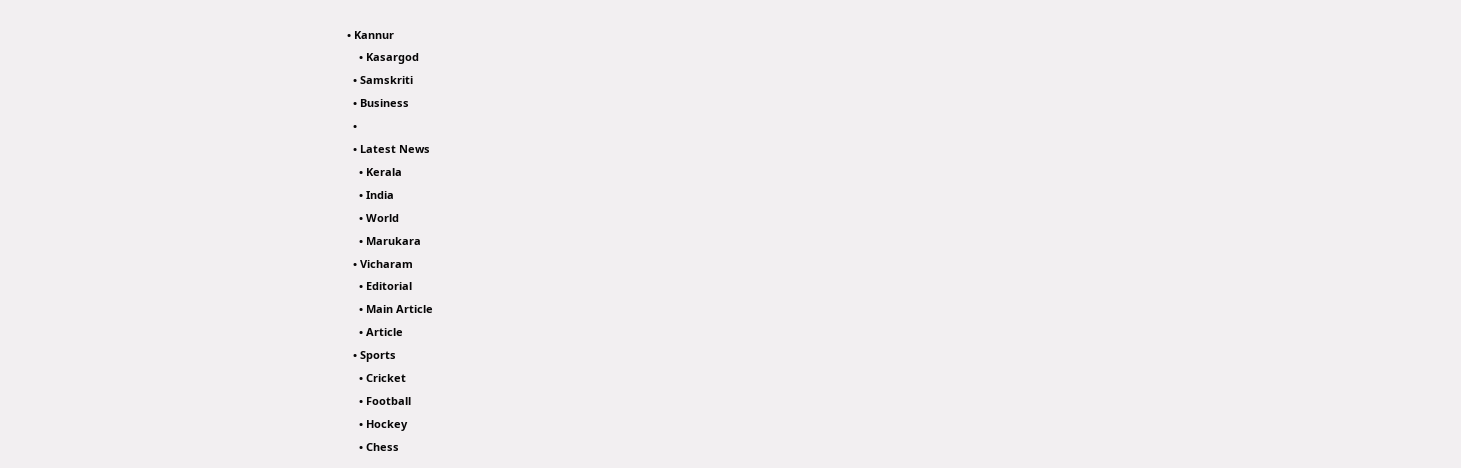• Kannur
    • Kasargod
  • Samskriti
  • Business
  •
  • Latest News
    • Kerala
    • India
    • World
    • Marukara
  • Vicharam
    • Editorial
    • Main Article
    • Article
  • Sports
    • Cricket
    • Football
    • Hockey
    • Chess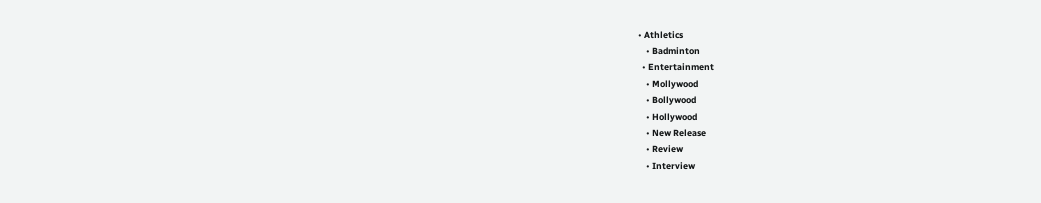• Athletics
    • Badminton
  • Entertainment
    • Mollywood
    • Bollywood
    • Hollywood
    • New Release
    • Review
    • Interview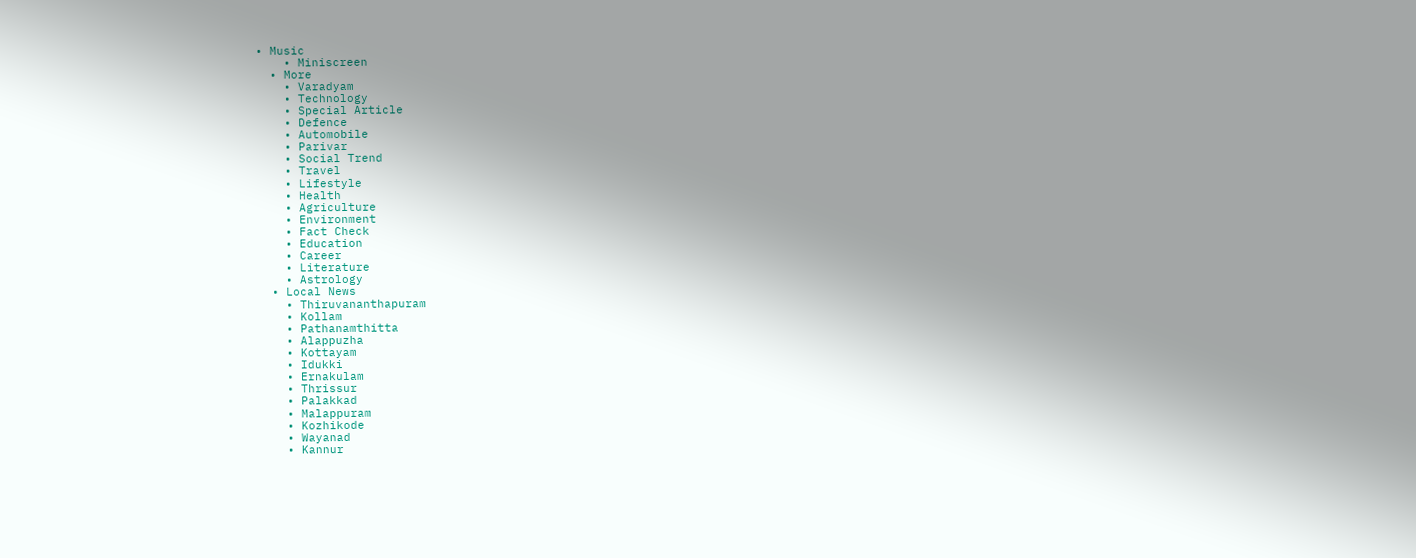• Music
    • Miniscreen
  • More
    • Varadyam
    • Technology
    • Special Article
    • Defence
    • Automobile
    • Parivar
    • Social Trend
    • Travel
    • Lifestyle
    • Health
    • Agriculture
    • Environment
    • Fact Check
    • Education
    • Career
    • Literature
    • Astrology
  • Local News
    • Thiruvananthapuram
    • Kollam
    • Pathanamthitta
    • Alappuzha
    • Kottayam
    • Idukki
    • Ernakulam
    • Thrissur
    • Palakkad
    • Malappuram
    • Kozhikode
    • Wayanad
    • Kannur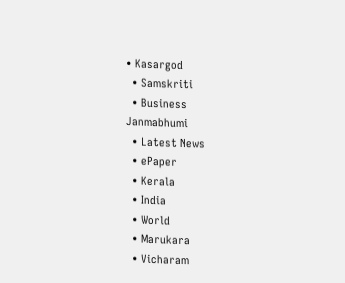• Kasargod
  • Samskriti
  • Business
Janmabhumi
  • Latest News
  • ePaper
  • Kerala
  • India
  • World
  • Marukara
  • Vicharam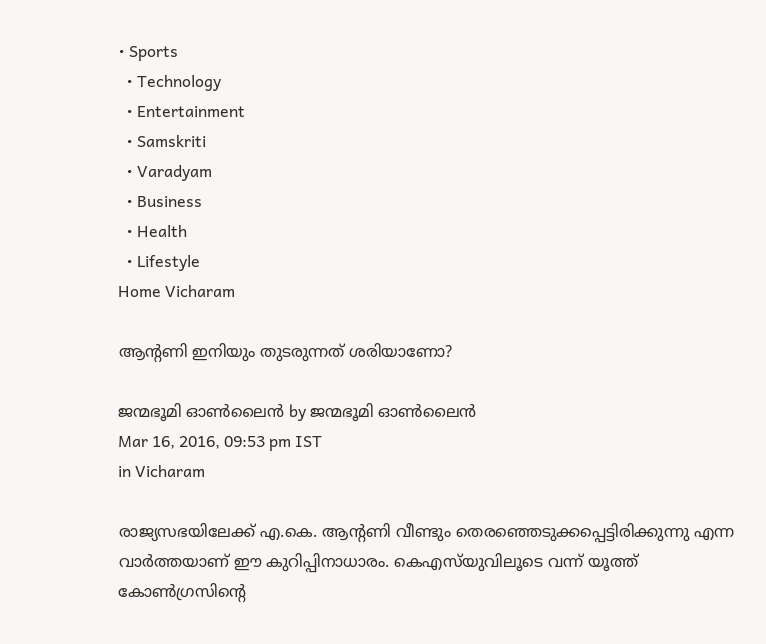• Sports
  • Technology
  • Entertainment
  • Samskriti
  • Varadyam
  • Business
  • Health
  • Lifestyle
Home Vicharam

ആന്റണി ഇനിയും തുടരുന്നത് ശരിയാണോ?

ജന്മഭൂമി ഓണ്‍ലൈന്‍ by ജന്മഭൂമി ഓണ്‍ലൈന്‍
Mar 16, 2016, 09:53 pm IST
in Vicharam

രാജ്യസഭയിലേക്ക് എ.കെ. ആന്റണി വീണ്ടും തെരഞ്ഞെടുക്കപ്പെട്ടിരിക്കുന്നു എന്ന വാര്‍ത്തയാണ് ഈ കുറിപ്പിനാധാരം. കെഎസ്‌യുവിലൂടെ വന്ന് യൂത്ത് കോണ്‍ഗ്രസിന്റെ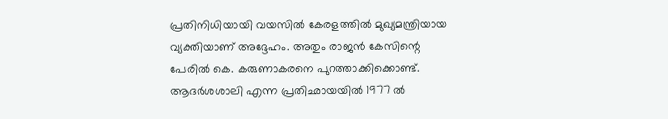പ്രതിനിധിയായി വയസില്‍ കേരളത്തില്‍ മുഖ്യമന്ത്രിയായ വ്യക്തിയാണ് അദ്ദേഹം. അതും രാജന്‍ കേസിന്റെ പേരില്‍ കെ. കരുണാകരനെ പുറത്താക്കിക്കൊണ്ട്. ആദര്‍ശശാലി എന്ന പ്രതിഛായയില്‍ 1977 ല്‍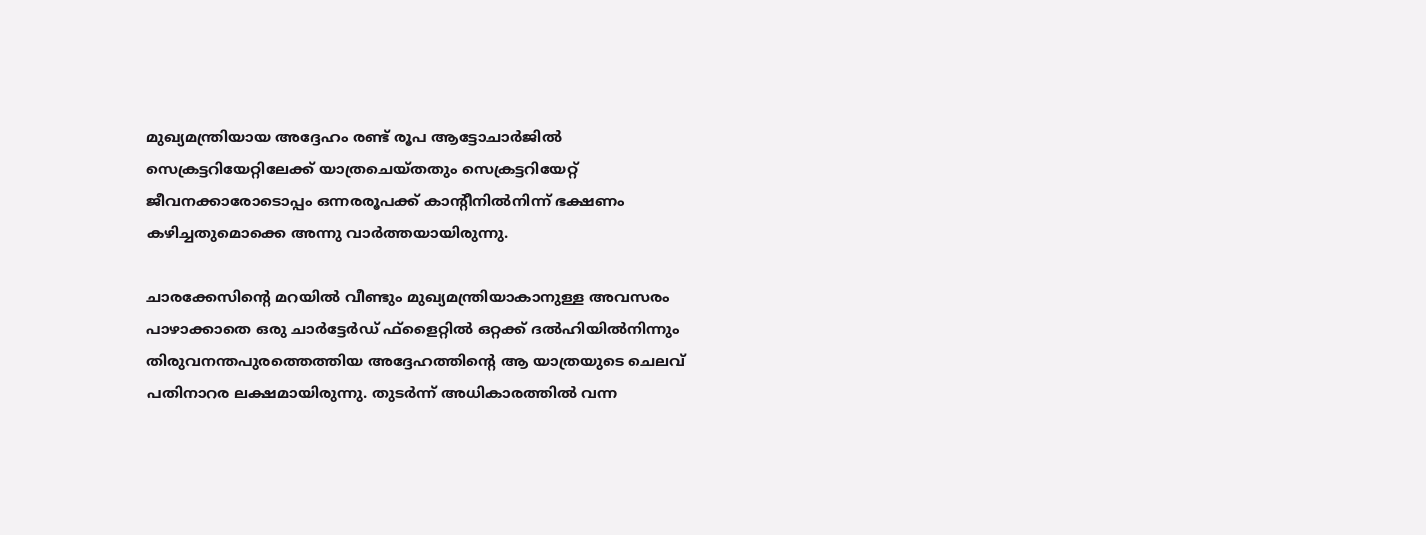മുഖ്യമന്ത്രിയായ അദ്ദേഹം രണ്ട് രൂപ ആട്ടോചാര്‍ജില്‍ സെക്രട്ടറിയേറ്റിലേക്ക് യാത്രചെയ്തതും സെക്രട്ടറിയേറ്റ് ജീവനക്കാരോടൊപ്പം ഒന്നരരൂപക്ക് കാന്റീനില്‍നിന്ന് ഭക്ഷണം കഴിച്ചതുമൊക്കെ അന്നു വാര്‍ത്തയായിരുന്നു.

ചാരക്കേസിന്റെ മറയില്‍ വീണ്ടും മുഖ്യമന്ത്രിയാകാനുള്ള അവസരം പാഴാക്കാതെ ഒരു ചാര്‍ട്ടേര്‍ഡ് ഫ്‌ളൈറ്റില്‍ ഒറ്റക്ക് ദല്‍ഹിയില്‍നിന്നും തിരുവനന്തപുരത്തെത്തിയ അദ്ദേഹത്തിന്റെ ആ യാത്രയുടെ ചെലവ് പതിനാറര ലക്ഷമായിരുന്നു. തുടര്‍ന്ന് അധികാരത്തില്‍ വന്ന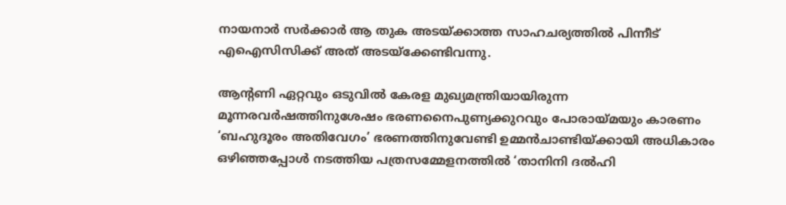നായനാര്‍ സര്‍ക്കാര്‍ ആ തുക അടയ്‌ക്കാത്ത സാഹചര്യത്തില്‍ പിന്നീട് എഐസിസിക്ക് അത് അടയ്‌ക്കേണ്ടിവന്നു.

ആന്റണി ഏറ്റവും ഒടുവില്‍ കേരള മുഖ്യമന്ത്രിയായിരുന്ന മൂന്നരവര്‍ഷത്തിനുശേഷം ഭരണനൈപുണ്യക്കുറവും പോരായ്‌മയും കാരണം ‘ബഹുദൂരം അതിവേഗം’ ഭരണത്തിനുവേണ്ടി ഉമ്മന്‍ചാണ്ടിയ്‌ക്കായി അധികാരം ഒഴിഞ്ഞപ്പോള്‍ നടത്തിയ പത്രസമ്മേളനത്തില്‍ ‘താനിനി ദല്‍ഹി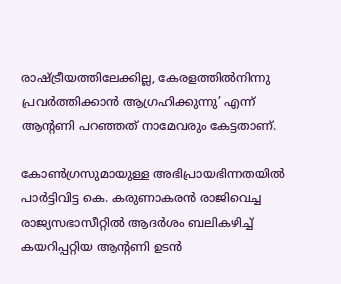രാഷ്‌ട്രീയത്തിലേക്കില്ല, കേരളത്തില്‍നിന്നു പ്രവര്‍ത്തിക്കാന്‍ ആഗ്രഹിക്കുന്നു’ എന്ന് ആന്റണി പറഞ്ഞത് നാമേവരും കേട്ടതാണ്.

കോണ്‍ഗ്രസുമായുള്ള അഭിപ്രായഭിന്നതയില്‍ പാര്‍ട്ടിവിട്ട കെ. കരുണാകരന്‍ രാജിവെച്ച രാജ്യസഭാസീറ്റില്‍ ആദര്‍ശം ബലികഴിച്ച് കയറിപ്പറ്റിയ ആന്റണി ഉടന്‍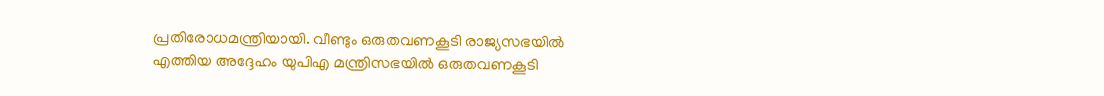പ്രതിരോധമന്ത്രിയായി. വീണ്ടും ഒരുതവണകൂടി രാജ്യസഭയില്‍ എത്തിയ അദ്ദേഹം യുപിഎ മന്ത്രിസഭയില്‍ ഒരുതവണകൂടി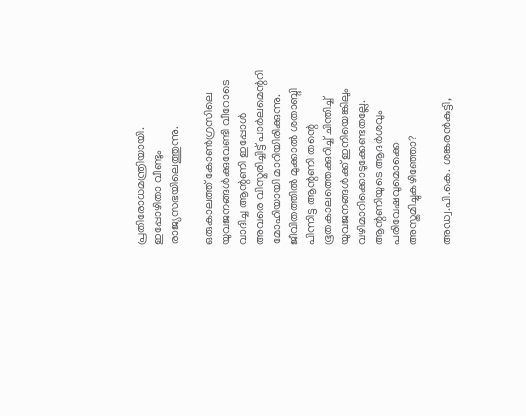പ്രതിരോധമന്ത്രിയായി. ഇപ്പോഴിതാ വീണ്ടും രാജ്യസഭയിലെത്തുന്നു.

ഒരുകാലത്ത് കോണ്‍ഗ്രസിലെ യുവജനങ്ങള്‍ക്കുവേണ്ടി വീറോടെ വാദിച്ച ആന്റണി ഇപ്പോള്‍ അവരെ വിസ്മരിച്ചിട്ട് പാര്‍ലമെന്ററി മോഹിയായി മാറിയിരിക്കുന്നു. ജീവിതത്തില്‍ മുക്കാല്‍ ശതാബ്ദി പിന്നിട്ട ആന്റണി തന്റെ ഭൂതകാലത്തെക്കുറിച്ച് ചിന്തിച്ച് യുവജനങ്ങള്‍ക്ക് ഇനിയെങ്കിലും വഴിമാറിക്കൊടുക്കേണ്ടതല്ലേ. ആന്റണിയുടെ ആദര്‍ശവും പരിവേഷവുമൊക്കെ അസ്തമിച്ചുകഴിഞ്ഞോ?

അഡ്വ.പി.കെ. ശങ്കരന്‍കുട്ടി,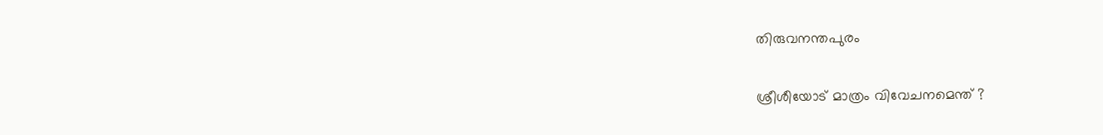തിരുവനന്തപുരം

ശ്രീശീയോട് മാത്രം വിവേചനമെന്ത് ?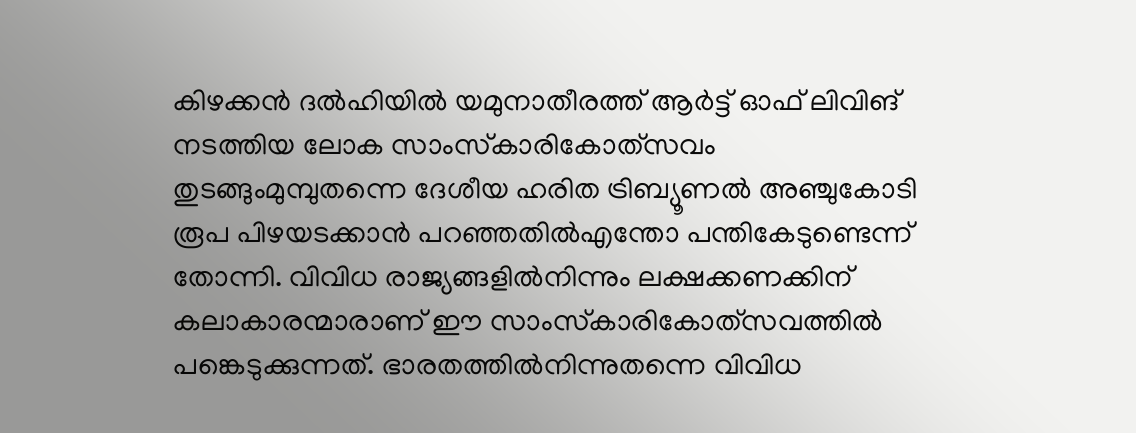കിഴക്കന്‍ ദല്‍ഹിയില്‍ യമുനാതീരത്ത് ആര്‍ട്ട് ഓഫ് ലിവിങ് നടത്തിയ ലോക സാംസ്‌കാരികോത്‌സവം തുടങ്ങുംമുമ്പുതന്നെ ദേശീയ ഹരിത ട്രിബ്യൂണല്‍ അഞ്ചുകോടി രൂപ പിഴയടക്കാന്‍ പറഞ്ഞതില്‍എന്തോ പന്തികേടുണ്ടെന്ന് തോന്നി. വിവിധ രാജ്യങ്ങളില്‍നിന്നും ലക്ഷക്കണക്കിന് കലാകാരന്മാരാണ് ഈ സാംസ്‌കാരികോത്‌സവത്തില്‍ പങ്കെടുക്കുന്നത്. ഭാരതത്തില്‍നിന്നുതന്നെ വിവിധ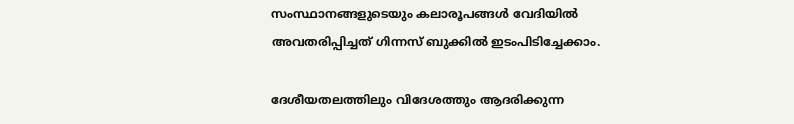സംസ്ഥാനങ്ങളുടെയും കലാരൂപങ്ങള്‍ വേദിയില്‍ അവതരിപ്പിച്ചത് ഗിന്നസ് ബുക്കില്‍ ഇടംപിടിച്ചേക്കാം.

ദേശീയതലത്തിലും വിദേശത്തും ആദരിക്കുന്ന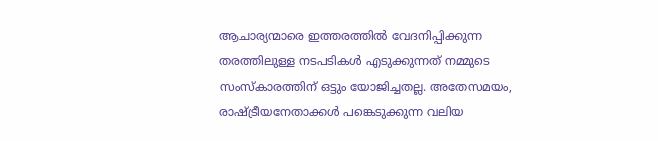ആചാര്യന്മാരെ ഇത്തരത്തില്‍ വേദനിപ്പിക്കുന്ന തരത്തിലുള്ള നടപടികള്‍ എടുക്കുന്നത് നമ്മുടെ സംസ്‌കാരത്തിന് ഒട്ടും യോജിച്ചതല്ല. അതേസമയം, രാഷ്‌ട്രീയനേതാക്കള്‍ പങ്കെടുക്കുന്ന വലിയ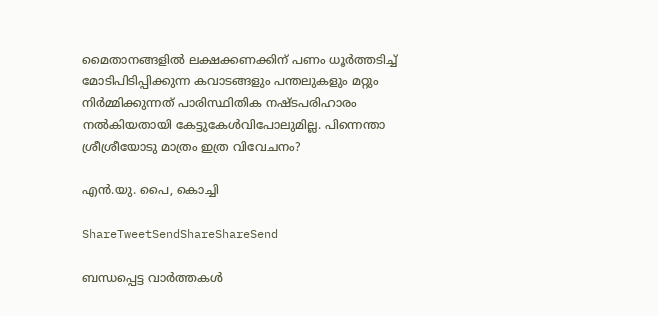മൈതാനങ്ങളില്‍ ലക്ഷക്കണക്കിന് പണം ധൂര്‍ത്തടിച്ച് മോടിപിടിപ്പിക്കുന്ന കവാടങ്ങളും പന്തലുകളും മറ്റും നിര്‍മ്മിക്കുന്നത് പാരിസ്ഥിതിക നഷ്ടപരിഹാരം നല്‍കിയതായി കേട്ടുകേള്‍വിപോലുമില്ല. പിന്നെന്താ ശ്രീശ്രീയോടു മാത്രം ഇത്ര വിവേചനം?

എന്‍.യു. പൈ, കൊച്ചി

ShareTweetSendShareShareSend

ബന്ധപ്പെട്ട വാര്‍ത്തകള്‍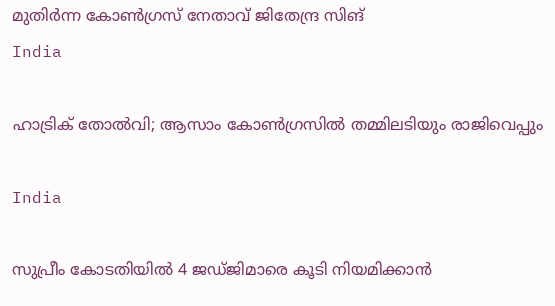മുതിര്‍ന്ന കോണ്‍ഗ്രസ് നേതാവ് ജിതേന്ദ്ര സിങ്
India

ഹാട്രിക് തോല്‍വി; ആസാം കോണ്‍ഗ്രസില്‍ തമ്മിലടിയും രാജിവെപ്പും

India

സുപ്രീം കോടതിയിൽ 4 ജഡ്ജിമാരെ കൂടി നിയമിക്കാൻ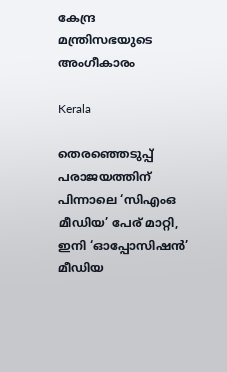കേന്ദ്ര മന്ത്രിസഭയുടെ അംഗീകാരം

Kerala

തെരഞ്ഞെടുപ്പ് പരാജയത്തിന് പിന്നാലെ ‘സിഎംഒ മീഡിയ’ പേര് മാറ്റി, ഇനി ‘ഓപ്പോസിഷന്‍’ മീഡിയ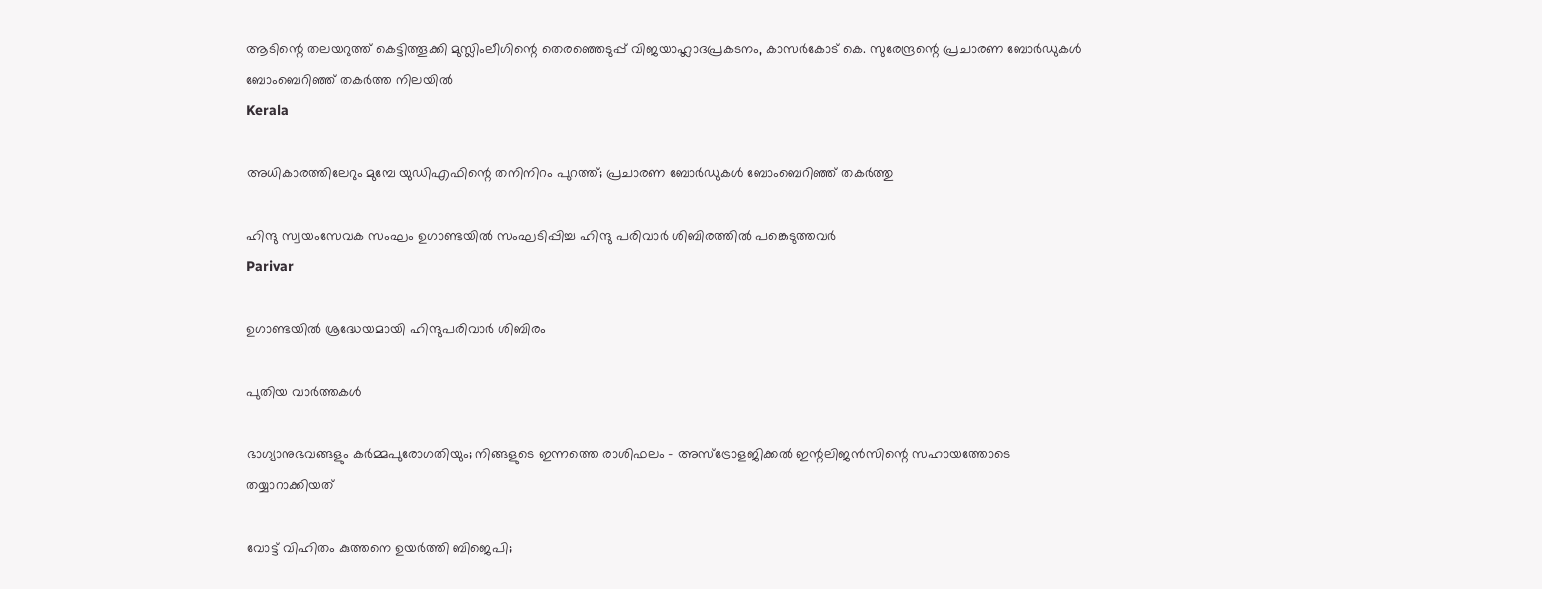ആടിന്റെ തലയറുത്ത് കെട്ടിത്തൂക്കി മുസ്ലിംലീഗിന്റെ തെരഞ്ഞെടുപ്പ് വിജയാഹ്ലാദപ്രകടനം, കാസര്‍കോട് കെ. സുരേന്ദ്രന്റെ പ്രചാരണ ബോര്‍ഡുകള്‍ ബോംബെറിഞ്ഞ് തകര്‍ത്ത നിലയില്‍
Kerala

അധികാരത്തിലേറും മുമ്പേ യുഡിഎഫിന്റെ തനിനിറം പുറത്ത്; പ്രചാരണ ബോര്‍ഡുകള്‍ ബോംബെറിഞ്ഞ് തകര്‍ത്തു

ഹിന്ദു സ്വയംസേവക സംഘം ഉഗാണ്ടയില്‍ സംഘടിപ്പിച്ച ഹിന്ദു പരിവാര്‍ ശിബിരത്തില്‍ പങ്കെടുത്തവര്‍
Parivar

ഉഗാണ്ടയില്‍ ശ്രദ്ധേയമായി ഹിന്ദുപരിവാര്‍ ശിബിരം

പുതിയ വാര്‍ത്തകള്‍

ഭാഗ്യാനുഭവങ്ങളും കർമ്മപുരോഗതിയും; നിങ്ങളുടെ ഇന്നത്തെ രാശിഫലം – അസ്ട്രോളജിക്കൽ ഇന്റലിജൻസിന്റെ സഹായത്തോടെ തയ്യാറാക്കിയത്

വോട്ട് വിഹിതം കുത്തനെ ഉയര്‍ത്തി ബിജെപി;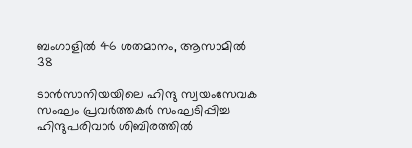ബംഗാളില്‍ 46 ശതമാനം, ആസാമില്‍ 38

ടാന്‍സാനിയയിലെ ഹിന്ദു സ്വയംസേവക സംഘം പ്രവര്‍ത്തകര്‍ സംഘടിപ്പിച്ച ഹിന്ദുപരിവാര്‍ ശിബിരത്തില്‍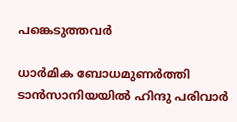പങ്കെടുത്തവര്‍

ധാര്‍മിക ബോധമുണര്‍ത്തി ടാന്‍സാനിയയില്‍ ഹിന്ദു പരിവാര്‍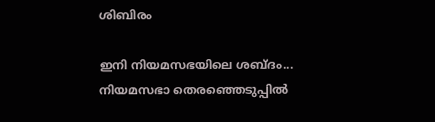ശിബിരം

ഇനി നിയമസഭയിലെ ശബ്ദം... നിയമസഭാ തെരഞ്ഞെടുപ്പില്‍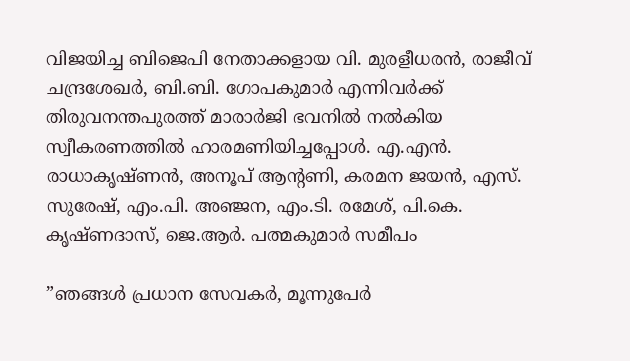വിജയിച്ച ബിജെപി നേതാക്കളായ വി. മുരളീധരന്‍, രാജീവ് ചന്ദ്രശേഖര്‍, ബി.ബി. ഗോപകുമാര്‍ എന്നിവര്‍ക്ക് തിരുവനന്തപുരത്ത് മാരാര്‍ജി ഭവനില്‍ നല്‍കിയ സ്വീകരണത്തില്‍ ഹാരമണിയിച്ചപ്പോള്‍. എ.എന്‍. രാധാകൃഷ്ണന്‍, അനൂപ് ആന്റണി, കരമന ജയന്‍, എസ്. സുരേഷ്, എം.പി. അഞ്ജന, എം.ടി. രമേശ്, പി.കെ. കൃഷ്ണദാസ്, ജെ.ആര്‍. പത്മകുമാര്‍ സമീപം

”ഞങ്ങള്‍ പ്രധാന സേവകര്‍, മൂന്നുപേര്‍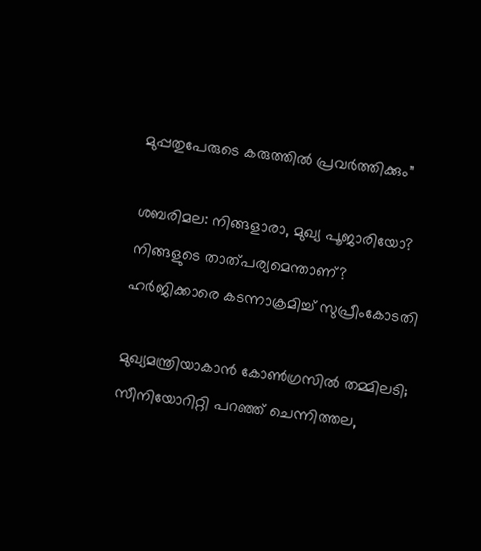മുപ്പതുപേരുടെ കരുത്തില്‍ പ്രവര്‍ത്തിക്കും”

ശബരിമല: നിങ്ങളാരാ, മുഖ്യ പൂജാരിയോ? നിങ്ങളുടെ താത്പര്യമെന്താണ്? ഹര്‍ജിക്കാരെ കടന്നാക്രമിച്ച് സുപ്രീംകോടതി

മുഖ്യമന്ത്രിയാകാന്‍ കോണ്‍ഗ്രസില്‍ തമ്മിലടി; സീനിയോറിറ്റി പറഞ്ഞ് ചെന്നിത്തല,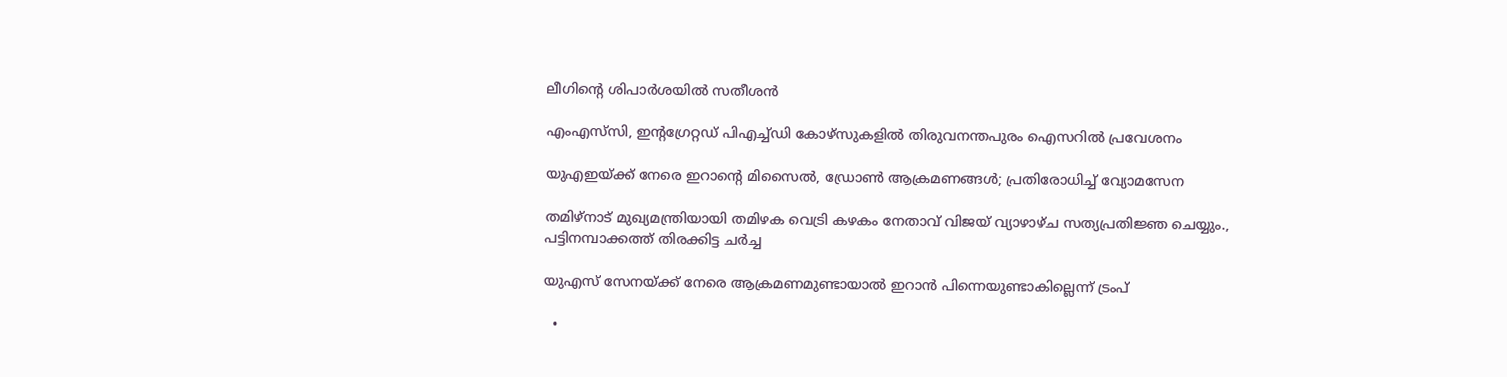ലീഗിന്റെ ശിപാര്‍ശയില്‍ സതീശന്‍

എംഎസ്‌സി, ഇന്റഗ്രേറ്റഡ് പിഎച്ച്ഡി കോഴ്‌സുകളില്‍ തിരുവനന്തപുരം ഐസറില്‍ പ്രവേശനം

യുഎഇയ്‌ക്ക് നേരെ ഇറാന്റെ മിസൈൽ, ഡ്രോൺ ആക്രമണങ്ങൾ; പ്രതിരോധിച്ച് വ്യോമസേന

തമിഴ്‌നാട് മുഖ്യമന്ത്രിയായി തമിഴക വെട്രി കഴകം നേതാവ് വിജയ് വ്യാഴാഴ്ച സത്യപ്രതിജ്ഞ ചെയ്യും., പട്ടിനമ്പാക്കത്ത് തിരക്കിട്ട ചർച്ച

യുഎസ് സേനയ്‌ക്ക് നേരെ ആക്രമണമുണ്ടായാല്‍ ഇറാന്‍ പിന്നെയുണ്ടാകില്ലെന്ന് ട്രംപ്

  •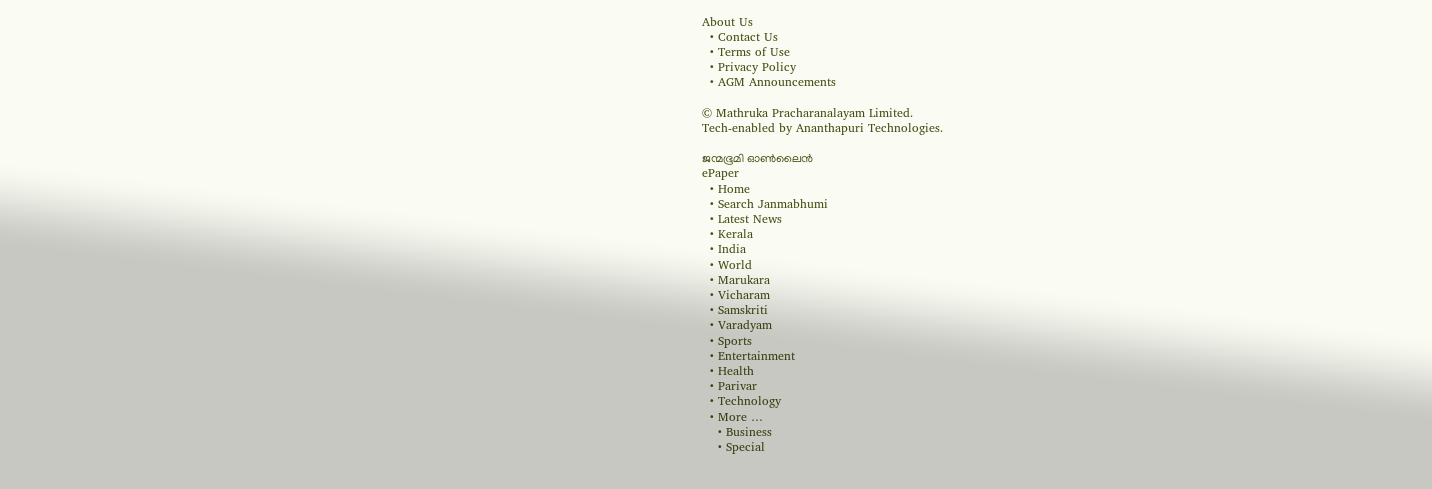About Us
  • Contact Us
  • Terms of Use
  • Privacy Policy
  • AGM Announcements

© Mathruka Pracharanalayam Limited.
Tech-enabled by Ananthapuri Technologies.

ജന്മഭൂമി ഓണ്‍ലൈന്‍
ePaper
  • Home
  • Search Janmabhumi
  • Latest News
  • Kerala
  • India
  • World
  • Marukara
  • Vicharam
  • Samskriti
  • Varadyam
  • Sports
  • Entertainment
  • Health
  • Parivar
  • Technology
  • More …
    • Business
    • Special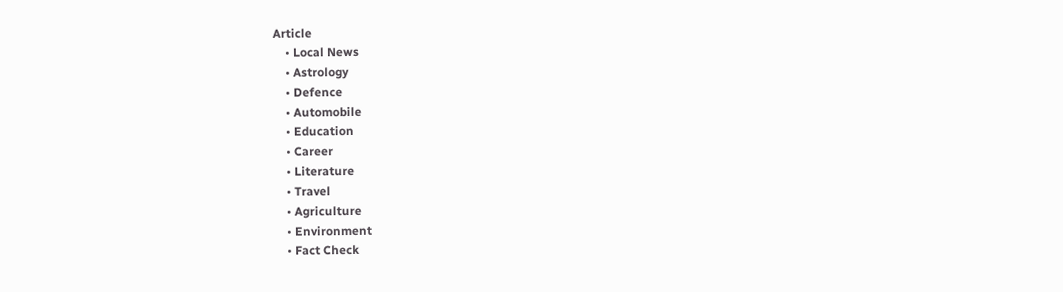Article
    • Local News
    • Astrology
    • Defence
    • Automobile
    • Education
    • Career
    • Literature
    • Travel
    • Agriculture
    • Environment
    • Fact Check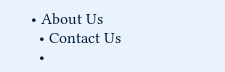• About Us
  • Contact Us
  •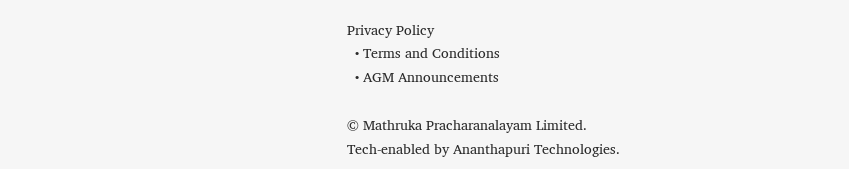Privacy Policy
  • Terms and Conditions
  • AGM Announcements

© Mathruka Pracharanalayam Limited.
Tech-enabled by Ananthapuri Technologies.